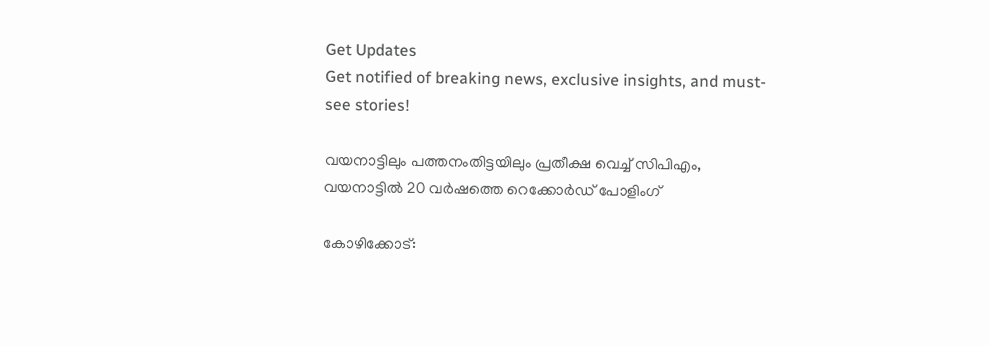Get Updates
Get notified of breaking news, exclusive insights, and must-see stories!

വയനാട്ടിലും പത്തനംതിട്ടയിലും പ്രതീക്ഷ വെച്ച് സിപിഎം, വയനാട്ടില്‍ 20 വര്‍ഷത്തെ റെക്കോര്‍ഡ് പോളിംഗ്

കോഴിക്കോട്: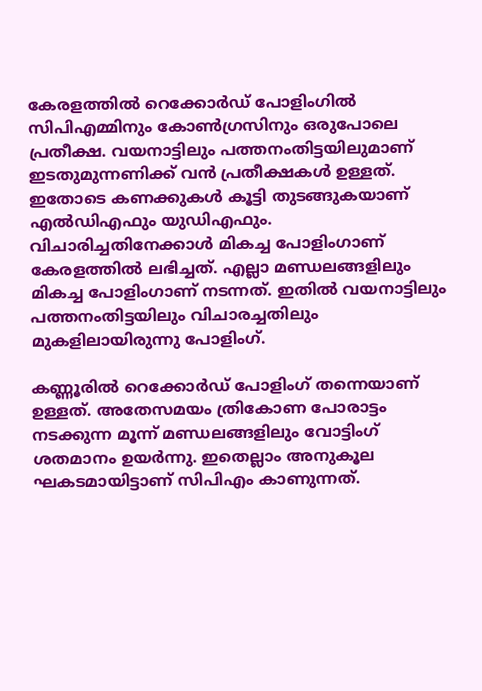കേരളത്തില്‍ റെക്കോര്‍ഡ് പോളിംഗില്‍ സിപിഎമ്മിനും കോണ്‍ഗ്രസിനും ഒരുപോലെ പ്രതീക്ഷ. വയനാട്ടിലും പത്തനംതിട്ടയിലുമാണ് ഇടതുമുന്നണിക്ക് വന്‍ പ്രതീക്ഷകള്‍ ഉള്ളത്. ഇതോടെ കണക്കുകള്‍ കൂട്ടി തുടങ്ങുകയാണ് എല്‍ഡിഎഫും യുഡിഎഫും. വിചാരിച്ചതിനേക്കാള്‍ മികച്ച പോളിംഗാണ് കേരളത്തില്‍ ലഭിച്ചത്. എല്ലാ മണ്ഡലങ്ങളിലും മികച്ച പോളിംഗാണ് നടന്നത്. ഇതില്‍ വയനാട്ടിലും പത്തനംതിട്ടയിലും വിചാരച്ചതിലും മുകളിലായിരുന്നു പോളിംഗ്.

കണ്ണൂരില്‍ റെക്കോര്‍ഡ് പോളിംഗ് തന്നെയാണ് ഉള്ളത്. അതേസമയം ത്രികോണ പോരാട്ടം നടക്കുന്ന മൂന്ന് മണ്ഡലങ്ങളിലും വോട്ടിംഗ് ശതമാനം ഉയര്‍ന്നു. ഇതെല്ലാം അനുകൂല ഘകടമായിട്ടാണ് സിപിഎം കാണുന്നത്.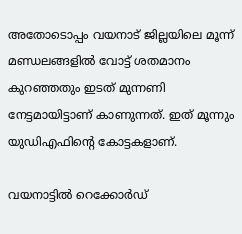അതോടൊപ്പം വയനാട് ജില്ലയിലെ മൂന്ന് മണ്ഡലങ്ങളില്‍ വോട്ട് ശതമാനം കുറഞ്ഞതും ഇടത് മുന്നണി നേട്ടമായിട്ടാണ് കാണുന്നത്. ഇത് മൂന്നും യുഡിഎഫിന്റെ കോട്ടകളാണ്.

വയനാട്ടില്‍ റെക്കോര്‍ഡ്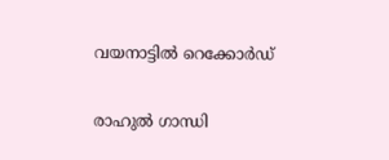വയനാട്ടില്‍ റെക്കോര്‍ഡ്

രാഹുല്‍ ഗാന്ധി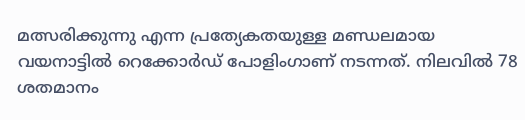മത്സരിക്കുന്നു എന്ന പ്രത്യേകതയുള്ള മണ്ഡലമായ വയനാട്ടില്‍ റെക്കോര്‍ഡ് പോളിംഗാണ് നടന്നത്. നിലവില്‍ 78 ശതമാനം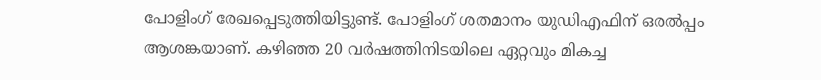പോളിംഗ് രേഖപ്പെടുത്തിയിട്ടുണ്ട്. പോളിംഗ് ശതമാനം യുഡിഎഫിന് ഒരല്‍പ്പം ആശങ്കയാണ്. കഴിഞ്ഞ 20 വര്‍ഷത്തിനിടയിലെ ഏറ്റവും മികച്ച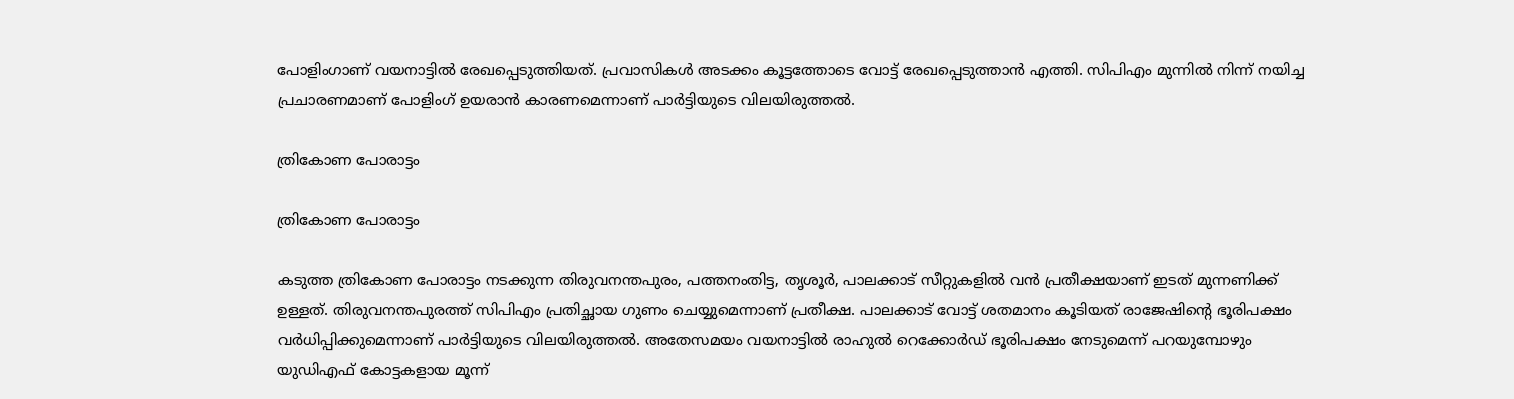പോളിംഗാണ് വയനാട്ടില്‍ രേഖപ്പെടുത്തിയത്. പ്രവാസികള്‍ അടക്കം കൂട്ടത്തോടെ വോട്ട് രേഖപ്പെടുത്താന്‍ എത്തി. സിപിഎം മുന്നില്‍ നിന്ന് നയിച്ച പ്രചാരണമാണ് പോളിംഗ് ഉയരാന്‍ കാരണമെന്നാണ് പാര്‍ട്ടിയുടെ വിലയിരുത്തല്‍.

ത്രികോണ പോരാട്ടം

ത്രികോണ പോരാട്ടം

കടുത്ത ത്രികോണ പോരാട്ടം നടക്കുന്ന തിരുവനന്തപുരം, പത്തനംതിട്ട, തൃശൂര്‍, പാലക്കാട് സീറ്റുകളില്‍ വന്‍ പ്രതീക്ഷയാണ് ഇടത് മുന്നണിക്ക് ഉള്ളത്. തിരുവനന്തപുരത്ത് സിപിഎം പ്രതിച്ഛായ ഗുണം ചെയ്യുമെന്നാണ് പ്രതീക്ഷ. പാലക്കാട് വോട്ട് ശതമാനം കൂടിയത് രാജേഷിന്റെ ഭൂരിപക്ഷം വര്‍ധിപ്പിക്കുമെന്നാണ് പാര്‍ട്ടിയുടെ വിലയിരുത്തല്‍. അതേസമയം വയനാട്ടില്‍ രാഹുല്‍ റെക്കോര്‍ഡ് ഭൂരിപക്ഷം നേടുമെന്ന് പറയുമ്പോഴും യുഡിഎഫ് കോട്ടകളായ മൂന്ന്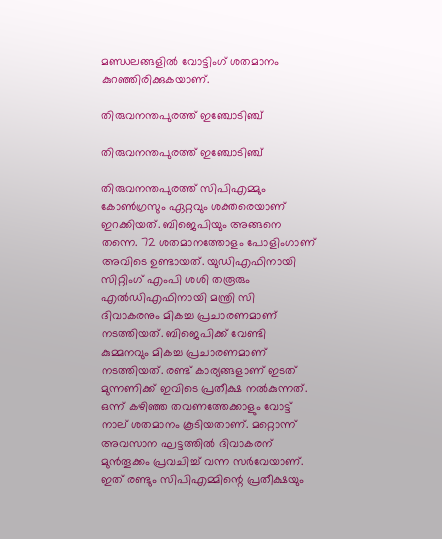മണ്ഡലങ്ങളില്‍ വോട്ടിംഗ് ശതമാനം കുറഞ്ഞിരിക്കുകയാണ്.

തിരുവനന്തപുരത്ത് ഇഞ്ചോടിഞ്ച്

തിരുവനന്തപുരത്ത് ഇഞ്ചോടിഞ്ച്

തിരുവനന്തപുരത്ത് സിപിഎമ്മും കോണ്‍ഗ്രസും ഏറ്റവും ശക്തരെയാണ് ഇറക്കിയത്. ബിജെപിയും അങ്ങനെ തന്നെ. 72 ശതമാനത്തോളം പോളിംഗാണ് അവിടെ ഉണ്ടായത്. യുഡിഎഫിനായി സിറ്റിംഗ് എംപി ശശി തരൂരും എല്‍ഡിഎഫിനായി മന്ത്രി സി ദിവാകരനും മികച്ച പ്രചാരണമാണ് നടത്തിയത്. ബിജെപിക്ക് വേണ്ടി കുമ്മനവും മികച്ച പ്രചാരണമാണ് നടത്തിയത്. രണ്ട് കാര്യങ്ങളാണ് ഇടത് മുന്നണിക്ക് ഇവിടെ പ്രതീക്ഷ നല്‍കുന്നത്. ഒന്ന് കഴിഞ്ഞ തവണത്തേക്കാളും വോട്ട് നാല് ശതമാനം കൂടിയതാണ്. മറ്റൊന്ന് അവസാന ഘട്ടത്തില്‍ ദിവാകരന് മുന്‍തൂക്കം പ്രവചിച്ച് വന്ന സര്‍വേയാണ്. ഇത് രണ്ടും സിപിഎമ്മിന്റെ പ്രതീക്ഷയും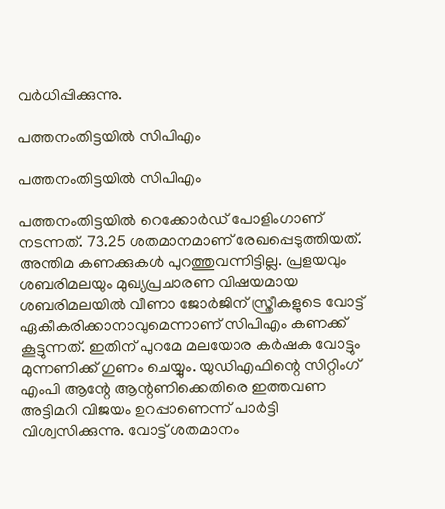വര്‍ധിപ്പിക്കുന്നു.

പത്തനംതിട്ടയില്‍ സിപിഎം

പത്തനംതിട്ടയില്‍ സിപിഎം

പത്തനംതിട്ടയില്‍ റെക്കോര്‍ഡ് പോളിംഗാണ് നടന്നത്. 73.25 ശതമാനമാണ് രേഖപ്പെടുത്തിയത്. അന്തിമ കണക്കുകള്‍ പുറത്തുവന്നിട്ടില്ല. പ്രളയവും ശബരിമലയും മുഖ്യപ്രചാരണ വിഷയമായ ശബരിമലയില്‍ വീണാ ജോര്‍ജിന് സ്ത്രീകളുടെ വോട്ട് ഏകീകരിക്കാനാവുമെന്നാണ് സിപിഎം കണക്ക് കൂട്ടുന്നത്. ഇതിന് പുറമേ മലയോര കര്‍ഷക വോട്ടും മുന്നണിക്ക് ഗുണം ചെയ്യും. യുഡിഎഫിന്റെ സിറ്റിംഗ് എംപി ആന്റേ ആന്റണിക്കെതിരെ ഇത്തവണ അട്ടിമറി വിജയം ഉറപ്പാണെന്ന് പാര്‍ട്ടി വിശ്വസിക്കുന്നു. വോട്ട് ശതമാനം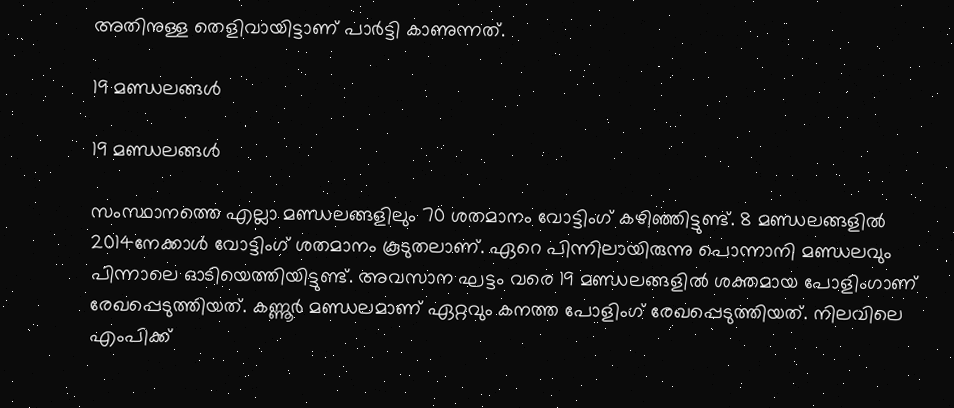അതിനുള്ള തെളിവായിട്ടാണ് പാര്‍ട്ടി കാണുന്നത്.

19 മണ്ഡലങ്ങള്‍

19 മണ്ഡലങ്ങള്‍

സംസ്ഥാനത്തെ എല്ലാ മണ്ഡലങ്ങളിലും 70 ശതമാനം വോട്ടിംഗ് കഴിഞ്ഞിട്ടുണ്ട്. 8 മണ്ഡലങ്ങളില്‍ 2014നേക്കാള്‍ വോട്ടിംഗ് ശതമാനം കൂടുതലാണ്. ഏറെ പിന്നിലായിരുന്നു പൊന്നാനി മണ്ഡലവും പിന്നാലെ ഓടിയെത്തിയിട്ടുണ്ട്. അവസാന ഘട്ടം വരെ 19 മണ്ഡലങ്ങളില്‍ ശക്തമായ പോളിംഗാണ് രേഖപ്പെടുത്തിയത്. കണ്ണൂര്‍ മണ്ഡലമാണ് ഏറ്റവും കനത്ത പോളിംഗ് രേഖപ്പെടുത്തിയത്. നിലവിലെ എംപിക്ക്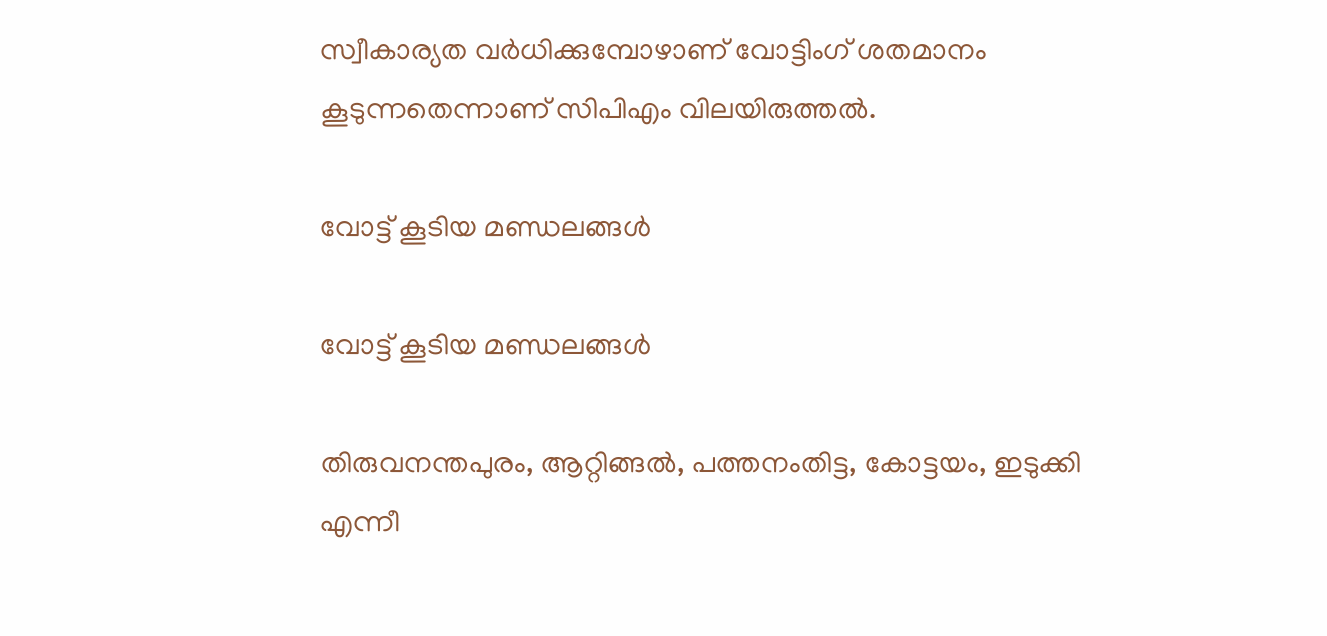സ്വീകാര്യത വര്‍ധിക്കുമ്പോഴാണ് വോട്ടിംഗ് ശതമാനം കൂടുന്നതെന്നാണ് സിപിഎം വിലയിരുത്തല്‍.

വോട്ട് കൂടിയ മണ്ഡലങ്ങള്‍

വോട്ട് കൂടിയ മണ്ഡലങ്ങള്‍

തിരുവനന്തപുരം, ആറ്റിങ്ങല്‍, പത്തനംതിട്ട, കോട്ടയം, ഇടുക്കി എന്നീ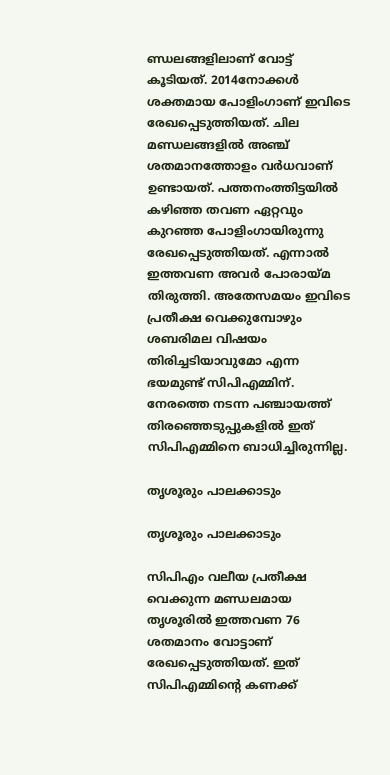ണ്ഡലങ്ങളിലാണ് വോട്ട് കൂടിയത്. 2014നോക്കള്‍ ശക്തമായ പോളിംഗാണ് ഇവിടെ രേഖപ്പെടുത്തിയത്. ചില മണ്ഡലങ്ങളില്‍ അഞ്ച് ശതമാനത്തോളം വര്‍ധവാണ് ഉണ്ടായത്. പത്തനംത്തിട്ടയില്‍ കഴിഞ്ഞ തവണ ഏറ്റവും കുറഞ്ഞ പോളിംഗായിരുന്നു രേഖപ്പെടുത്തിയത്. എന്നാല്‍ ഇത്തവണ അവര്‍ പോരായ്മ തിരുത്തി. അതേസമയം ഇവിടെ പ്രതീക്ഷ വെക്കുമ്പോഴും ശബരിമല വിഷയം തിരിച്ചടിയാവുമോ എന്ന ഭയമുണ്ട് സിപിഎമ്മിന്. നേരത്തെ നടന്ന പഞ്ചായത്ത് തിരഞ്ഞെടുപ്പുകളില്‍ ഇത് സിപിഎമ്മിനെ ബാധിച്ചിരുന്നില്ല.

തൃശൂരും പാലക്കാടും

തൃശൂരും പാലക്കാടും

സിപിഎം വലീയ പ്രതീക്ഷ വെക്കുന്ന മണ്ഡലമായ തൃശൂരില്‍ ഇത്തവണ 76 ശതമാനം വോട്ടാണ് രേഖപ്പെടുത്തിയത്. ഇത് സിപിഎമ്മിന്റെ കണക്ക്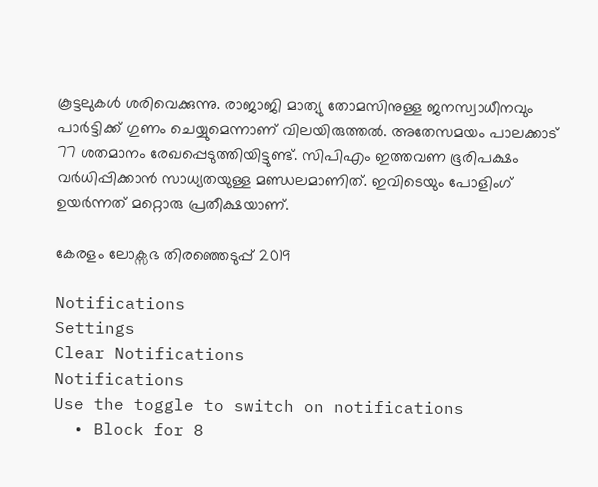കൂട്ടലുകള്‍ ശരിവെക്കുന്നു. രാജാജി മാത്യു തോമസിനുള്ള ജനസ്വാധീനവും പാര്‍ട്ടിക്ക് ഗുണം ചെയ്യുമെന്നാണ് വിലയിരുത്തല്‍. അതേസമയം പാലക്കാട് 77 ശതമാനം രേഖപ്പെടുത്തിയിട്ടുണ്ട്. സിപിഎം ഇത്തവണ ഭൂരിപക്ഷം വര്‍ധിപ്പിക്കാന്‍ സാധ്യതയുള്ള മണ്ഡലമാണിത്. ഇവിടെയും പോളിംഗ് ഉയര്‍ന്നത് മറ്റൊരു പ്രതീക്ഷയാണ്.

കേരളം ലോക്സഭ തിരഞ്ഞെടുപ്പ് 2019

Notifications
Settings
Clear Notifications
Notifications
Use the toggle to switch on notifications
  • Block for 8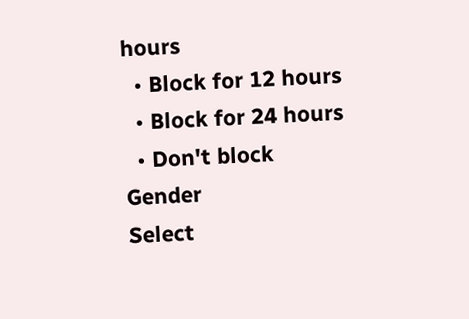hours
  • Block for 12 hours
  • Block for 24 hours
  • Don't block
Gender
Select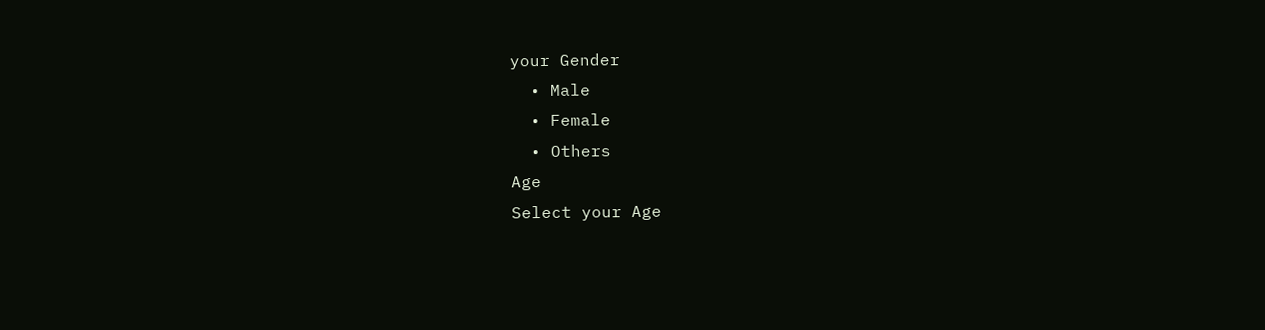your Gender
  • Male
  • Female
  • Others
Age
Select your Age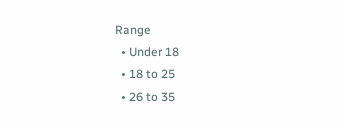Range
  • Under 18
  • 18 to 25
  • 26 to 35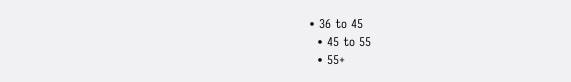• 36 to 45
  • 45 to 55
  • 55+